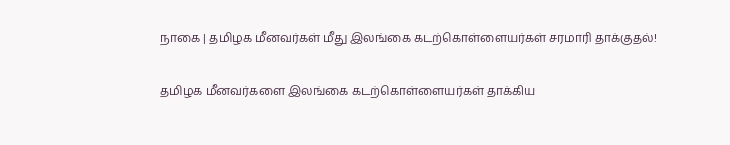நாகை | தமிழக மீனவர்கள் மீது இலங்கை கடற்கொள்ளையர்கள் சரமாரி தாக்குதல்!

தமிழக மீனவர்களை இலங்கை கடற்கொள்ளையர்கள் தாக்கிய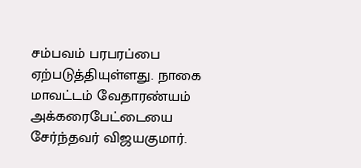சம்பவம் பரபரப்பை ஏற்படுத்தியுள்ளது. நாகை மாவட்டம் வேதாரண்யம் அக்கரைபேட்டையை சேர்ந்தவர் விஜயகுமார்.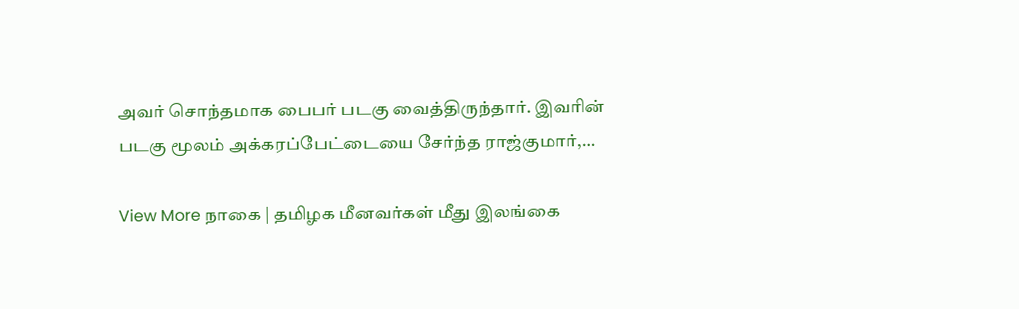அவர் சொந்தமாக பைபர் படகு வைத்திருந்தார். இவரின் படகு மூலம் அக்கரப்பேட்டையை சேர்ந்த ராஜ்குமார்,…

View More நாகை | தமிழக மீனவர்கள் மீது இலங்கை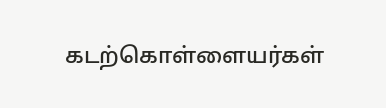கடற்கொள்ளையர்கள்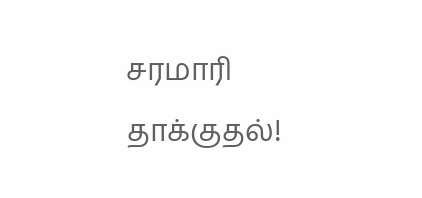சரமாரி தாக்குதல்!